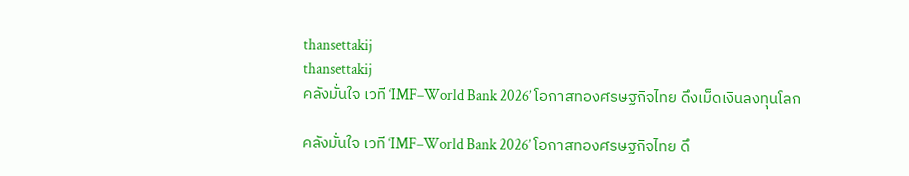thansettakij
thansettakij
คลังมั่นใจ เวที ‘IMF–World Bank 2026’ โอกาสทองศรษฐกิจไทย ดึงเม็ดเงินลงทุนโลก

คลังมั่นใจ เวที ‘IMF–World Bank 2026’ โอกาสทองศรษฐกิจไทย ดึ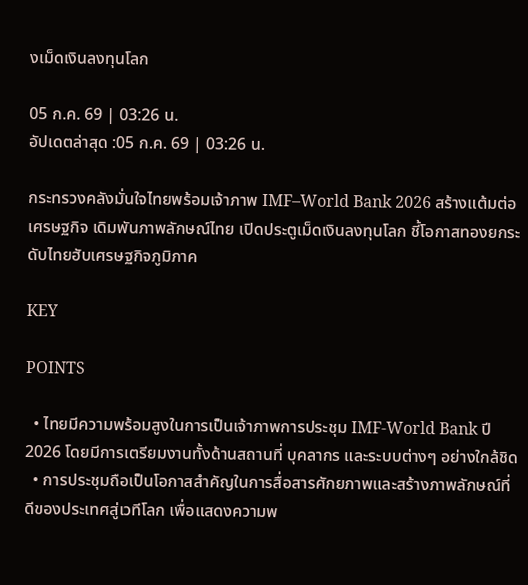งเม็ดเงินลงทุนโลก

05 ก.ค. 69 | 03:26 น.
อัปเดตล่าสุด :05 ก.ค. 69 | 03:26 น.

กระทรวงคลังมั่นใจไทยพร้อมเจ้าภาพ IMF–World Bank 2026 สร้างแต้มต่อเศรษฐกิจ เดิมพันภาพลักษณ์ไทย เปิดประตูเม็ดเงินลงทุนโลก ชี้โอกาสทองยกระดับไทยฮับเศรษฐกิจภูมิภาค

KEY

POINTS

  • ไทยมีความพร้อมสูงในการเป็นเจ้าภาพการประชุม IMF-World Bank ปี 2026 โดยมีการเตรียมงานทั้งด้านสถานที่ บุคลากร และระบบต่างๆ อย่างใกล้ชิด
  • การประชุมถือเป็นโอกาสสำคัญในการสื่อสารศักยภาพและสร้างภาพลักษณ์ที่ดีของประเทศสู่เวทีโลก เพื่อแสดงความพ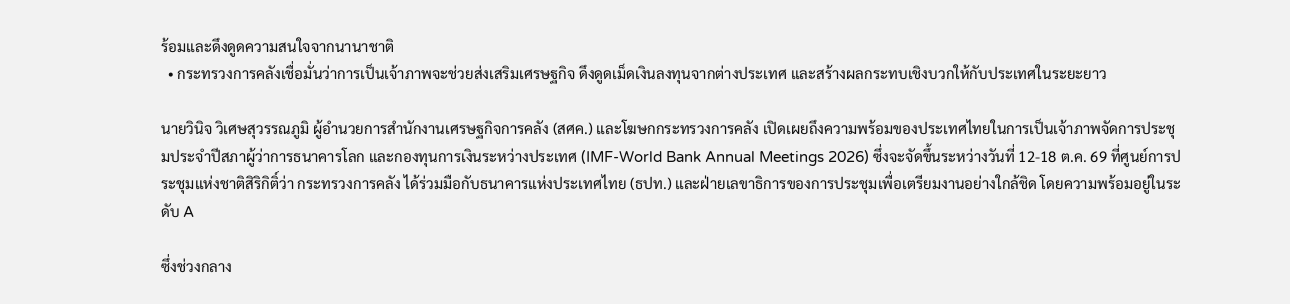ร้อมและดึงดูดความสนใจจากนานาชาติ
  • กระทรวงการคลังเชื่อมั่นว่าการเป็นเจ้าภาพจะช่วยส่งเสริมเศรษฐกิจ ดึงดูดเม็ดเงินลงทุนจากต่างประเทศ และสร้างผลกระทบเชิงบวกให้กับประเทศในระยะยาว

นายวินิจ วิเศษสุวรรณภูมิ ผู้อำนวยการสำนักงานเศรษฐกิจการคลัง (สศค.) และโฆษกกระทรวงการคลัง เปิดเผยถึงความพร้อมของประเทศไทยในการเป็นเจ้าภาพจัดการประชุมประจำปีสภาผู้ว่าการธนาคารโลก และกองทุนการเงินระหว่างประเทศ (IMF-World Bank Annual Meetings 2026) ซึ่งจะจัดขึ้นระหว่างวันที่ 12-18 ต.ค. 69 ที่ศูนย์การประชุมแห่งชาติสิริกิติ์ว่า กระทรวงการคลัง ได้ร่วมมือกับธนาคารแห่งประเทศไทย (ธปท.) และฝ่ายเลขาธิการของการประชุมเพื่อเตรียมงานอย่างใกล้ชิด โดยความพร้อมอยู่ในระดับ A

ซึ่งช่วงกลาง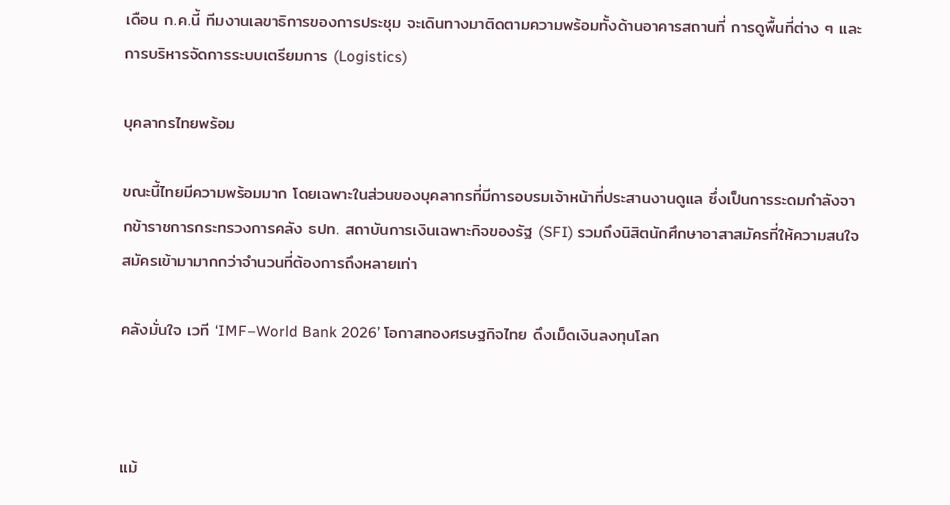เดือน ก.ค.นี้ ทีมงานเลขาธิการของการประชุม จะเดินทางมาติดตามความพร้อมทั้งด้านอาคารสถานที่ การดูพื้นที่ต่าง ๆ และการบริหารจัดการระบบเตรียมการ (Logistics)

บุคลากรไทยพร้อม

ขณะนี้ไทยมีความพร้อมมาก โดยเฉพาะในส่วนของบุคลากรที่มีการอบรมเจ้าหน้าที่ประสานงานดูแล ซึ่งเป็นการระดมกำลังจากข้าราชการกระทรวงการคลัง ธปท. สถาบันการเงินเฉพาะกิจของรัฐ (SFI) รวมถึงนิสิตนักศึกษาอาสาสมัครที่ให้ความสนใจสมัครเข้ามามากกว่าจำนวนที่ต้องการถึงหลายเท่า

คลังมั่นใจ เวที ‘IMF–World Bank 2026’ โอกาสทองศรษฐกิจไทย ดึงเม็ดเงินลงทุนโลก



แม้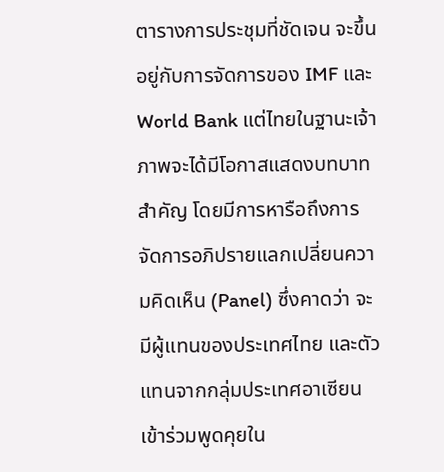ตารางการประชุมที่ชัดเจน จะขึ้นอยู่กับการจัดการของ IMF และ World Bank แต่ไทยในฐานะเจ้าภาพจะได้มีโอกาสแสดงบทบาทสำคัญ โดยมีการหารือถึงการจัดการอภิปรายแลกเปลี่ยนความคิดเห็น (Panel) ซึ่งคาดว่า จะมีผู้แทนของประเทศไทย และตัวแทนจากกลุ่มประเทศอาเซียนเข้าร่วมพูดคุยใน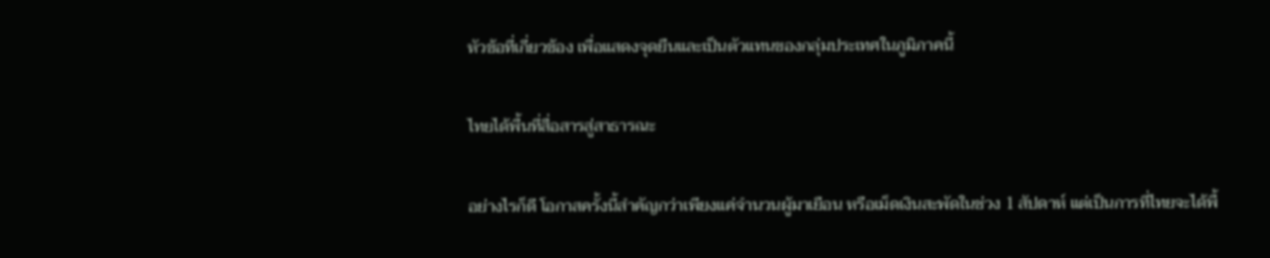หัวข้อที่เกี่ยวข้อง เพื่อแสดงจุดยืนและเป็นตัวแทนของกลุ่มประเทศในภูมิภาคนี้

ไทยได้พื้นที่สื่อสารสู่สาธารณะ

อย่างไรก็ดี โอกาสครั้งนี้สำคัญกว่าเพียงแค่จำนวนผู้มาเยือน หรือเม็ดเงินสะพัดในช่วง 1 สัปดาห์ แต่เป็นการที่ไทยจะได้พื้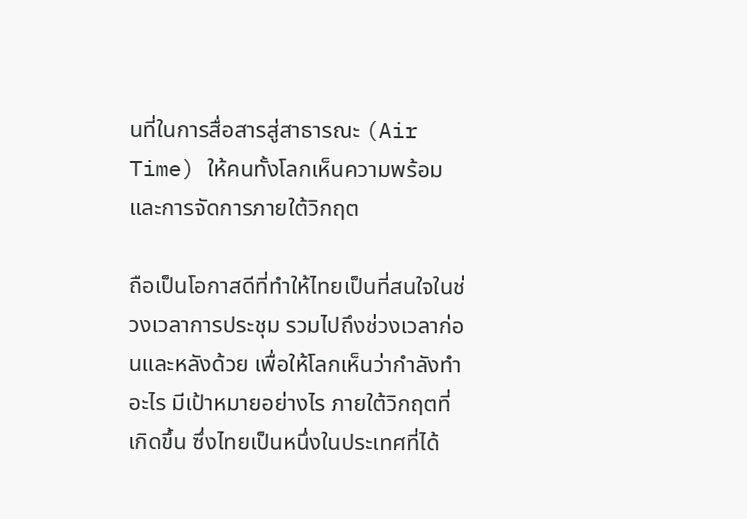นที่ในการสื่อสารสู่สาธารณะ (Air Time) ให้คนทั้งโลกเห็นความพร้อม และการจัดการภายใต้วิกฤต

ถือเป็นโอกาสดีที่ทำให้ไทยเป็นที่สนใจในช่วงเวลาการประชุม รวมไปถึงช่วงเวลาก่อนและหลังด้วย เพื่อให้โลกเห็นว่ากำลังทำอะไร มีเป้าหมายอย่างไร ภายใต้วิกฤตที่เกิดขึ้น ซึ่งไทยเป็นหนึ่งในประเทศที่ได้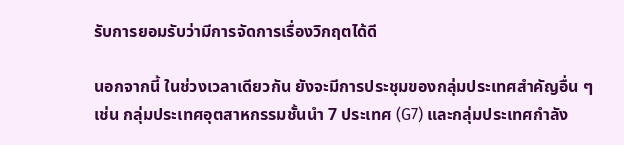รับการยอมรับว่ามีการจัดการเรื่องวิกฤตได้ดี

นอกจากนี้ ในช่วงเวลาเดียวกัน ยังจะมีการประชุมของกลุ่มประเทศสำคัญอื่น ๆ เช่น กลุ่มประเทศอุตสาหกรรมชั้นนำ 7 ประเทศ (G7) และกลุ่มประเทศกำลัง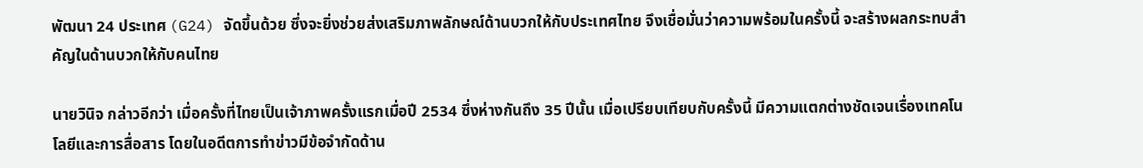พัฒนา 24 ประเทศ (G24) จัดขึ้นด้วย ซึ่งจะยิ่งช่วยส่งเสริมภาพลักษณ์ด้านบวกให้กับประเทศไทย จึงเชื่อมั่นว่าความพร้อมในครั้งนี้ จะสร้างผลกระทบสำคัญในด้านบวกให้กับคนไทย

นายวินิจ กล่าวอีกว่า เมื่อครั้งที่ไทยเป็นเจ้าภาพครั้งแรกเมื่อปี 2534 ซึ่งห่างกันถึง 35 ปีนั้น เมื่อเปรียบเทียบกับครั้งนี้ มีความแตกต่างชัดเจนเรื่องเทคโนโลยีและการสื่อสาร โดยในอดีตการทำข่าวมีข้อจำกัดด้าน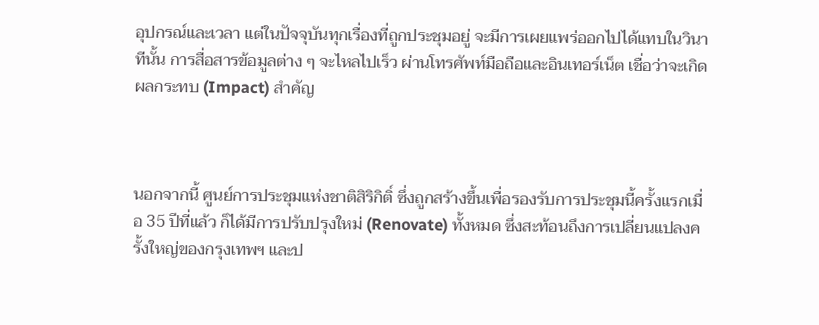อุปกรณ์และเวลา แต่ในปัจจุบันทุกเรื่องที่ถูกประชุมอยู่ จะมีการเผยแพร่ออกไปได้แทบในวินาทีนั้น การสื่อสารข้อมูลต่าง ๆ จะไหลไปเร็ว ผ่านโทรศัพท์มือถือและอินเทอร์เน็ต เชื่อว่าจะเกิดผลกระทบ (Impact) สำคัญ



นอกจากนี้ ศูนย์การประชุมแห่งชาติสิริกิติ์ ซึ่งถูกสร้างขึ้นเพื่อรองรับการประชุมนี้ครั้งแรกเมื่อ 35 ปีที่แล้ว ก็ได้มีการปรับปรุงใหม่ (Renovate) ทั้งหมด ซึ่งสะท้อนถึงการเปลี่ยนแปลงครั้งใหญ่ของกรุงเทพฯ และป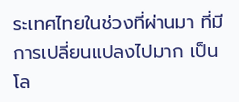ระเทศไทยในช่วงที่ผ่านมา ที่มีการเปลี่ยนแปลงไปมาก เป็นโล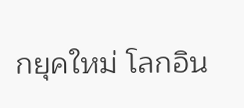กยุคใหม่ โลกอิน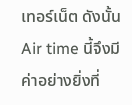เทอร์เน็ต ดังนั้น  Air time นี้จึงมีค่าอย่างยิ่งที่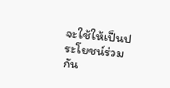จะใช้ให้เป็นประโยชน์ร่วมกัน